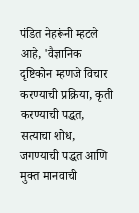पंडित नेहरूंनी म्हटले आहे, 'वैज्ञानिक दृष्टिकोन म्हणजे विचार करण्याची प्रक्रिया, कृती करण्याची पद्धत, सत्याचा शोध, जगण्याची पद्धत आणि मुक्त मानवाची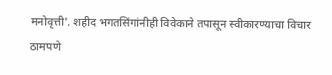मनोवृत्ती'. शहीद भगतसिंगांनीही विवेकाने तपासून स्वीकारण्याचा विचार ठामपणे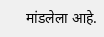मांडलेला आहे.